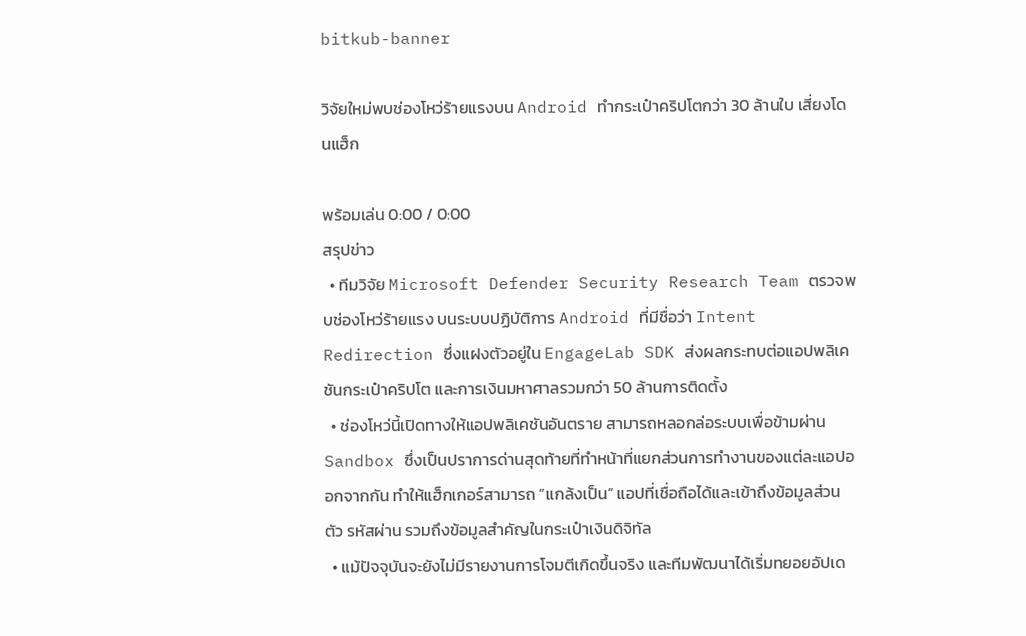bitkub-banner

วิจัยใหม่พบช่องโหว่ร้ายแรงบน Android ทำกระเป๋าคริปโตกว่า 30 ล้านใบ เสี่ยงโดนแฮ็ก

พร้อมเล่น 0:00 / 0:00
สรุปข่าว
  • ทีมวิจัย Microsoft Defender Security Research Team ตรวจพบช่องโหว่ร้ายแรง บนระบบปฏิบัติการ Android ที่มีชื่อว่า Intent Redirection ซึ่งแฝงตัวอยู่ใน EngageLab SDK ส่งผลกระทบต่อแอปพลิเคชันกระเป๋าคริปโต และการเงินมหาศาลรวมกว่า 50 ล้านการติดตั้ง
  • ช่องโหว่นี้เปิดทางให้แอปพลิเคชันอันตราย สามารถหลอกล่อระบบเพื่อข้ามผ่าน Sandbox ซึ่งเป็นปราการด่านสุดท้ายที่ทำหน้าที่แยกส่วนการทำงานของแต่ละแอปออกจากกัน ทำให้แฮ็กเกอร์สามารถ “แกล้งเป็น” แอปที่เชื่อถือได้และเข้าถึงข้อมูลส่วนตัว รหัสผ่าน รวมถึงข้อมูลสำคัญในกระเป๋าเงินดิจิทัล
  • แม้ปัจจุบันจะยังไม่มีรายงานการโจมตีเกิดขึ้นจริง และทีมพัฒนาได้เริ่มทยอยอัปเด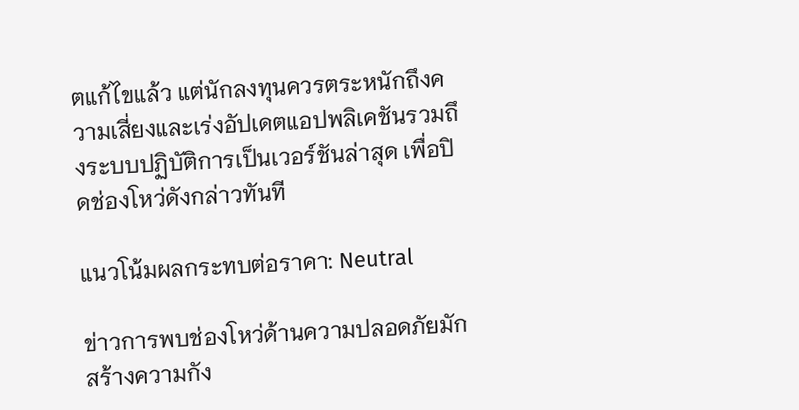ตแก้ไขแล้ว แต่นักลงทุนควรตระหนักถึงความเสี่ยงและเร่งอัปเดตแอปพลิเคชันรวมถึงระบบปฏิบัติการเป็นเวอร์ชันล่าสุด เพื่อปิดช่องโหว่ดังกล่าวทันที

แนวโน้มผลกระทบต่อราคา: Neutral

ข่าวการพบช่องโหว่ด้านความปลอดภัยมักสร้างความกัง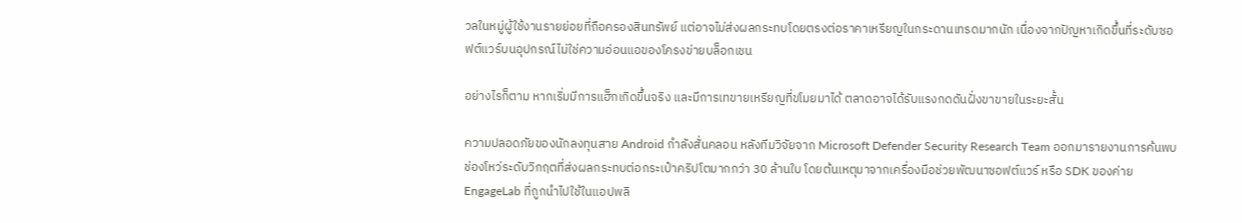วลในหมู่ผู้ใช้งานรายย่อยที่ถือครองสินทรัพย์ แต่อาจไม่ส่งผลกระทบโดยตรงต่อราคาเหรียญในกระดานเทรดมากนัก เนื่องจากปัญหาเกิดขึ้นที่ระดับซอฟต์แวร์บนอุปกรณ์ไม่ใช่ความอ่อนแอของโครงข่ายบล็อกเชน

อย่างไรก็ตาม หากเริ่มมีการแฮ็กเกิดขึ้นจริง และมีการเทขายเหรียญที่ขโมยมาได้ ตลาดอาจได้รับแรงกดดันฝั่งขาขายในระยะสั้น

ความปลอดภัยของนักลงทุนสาย Android กำลังสั่นคลอน หลังทีมวิจัยจาก Microsoft Defender Security Research Team ออกมารายงานการค้นพบช่องโหว่ระดับวิกฤตที่ส่งผลกระทบต่อกระเป๋าคริปโตมากกว่า 30 ล้านใบ โดยต้นเหตุมาจากเครื่องมือช่วยพัฒนาซอฟต์แวร์ หรือ SDK ของค่าย EngageLab ที่ถูกนำไปใช้ในแอปพลิ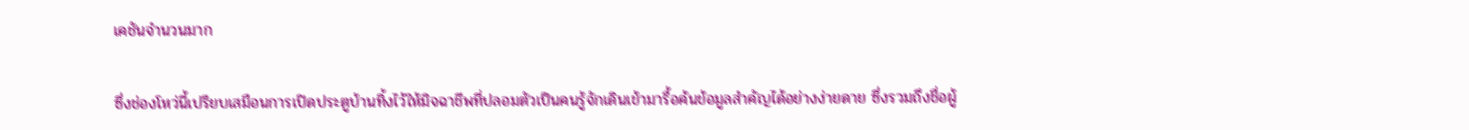เคชันจำนวนมาก

ซึ่งช่องโหว่นี้เปรียบเสมือนการเปิดประตูบ้านทิ้งไว้ให้มิจฉาชีพที่ปลอมตัวเป็นคนรู้จักเดินเข้ามารื้อค้นข้อมูลสำคัญได้อย่างง่ายดาย ซึ่งรวมถึงชื่อผู้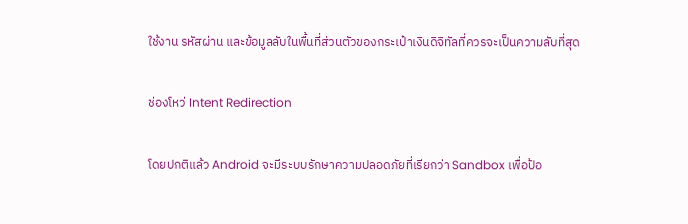ใช้งาน รหัสผ่าน และข้อมูลลับในพื้นที่ส่วนตัวของกระเป๋าเงินดิจิทัลที่ควรจะเป็นความลับที่สุด

ช่องโหว่ Intent Redirection

โดยปกติแล้ว Android จะมีระบบรักษาความปลอดภัยที่เรียกว่า Sandbox เพื่อป้อ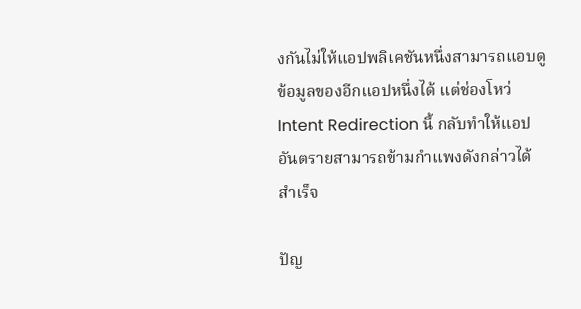งกันไม่ให้แอปพลิเคชันหนึ่งสามารถแอบดูข้อมูลของอีกแอปหนึ่งได้ แต่ช่องโหว่ Intent Redirection นี้ กลับทำให้แอปอันตรายสามารถข้ามกำแพงดังกล่าวได้สำเร็จ

ปัญ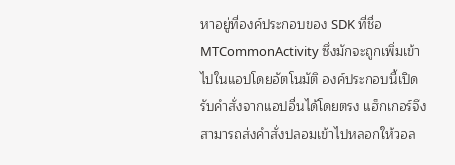หาอยู่ที่องค์ประกอบของ SDK ที่ชื่อ MTCommonActivity ซึ่งมักจะถูกเพิ่มเข้าไปในแอปโดยอัตโนมัติ องค์ประกอบนี้เปิดรับคำสั่งจากแอปอื่นได้โดยตรง แฮ็กเกอร์จึงสามารถส่งคำสั่งปลอมเข้าไปหลอกให้วอล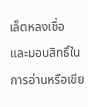เล็ตหลงเชื่อ และมอบสิทธิ์ในการอ่านหรือเขีย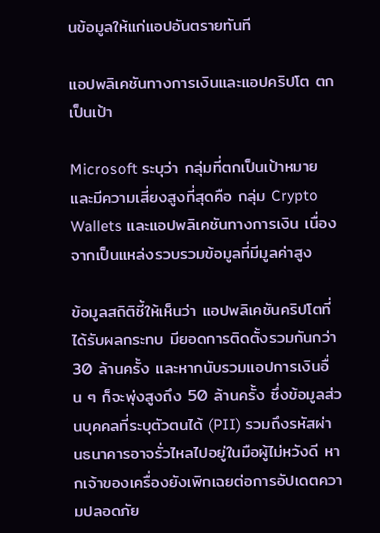นข้อมูลให้แก่แอปอันตรายทันที

แอปพลิเคชันทางการเงินและแอปคริปโต ตกเป็นเป้า

Microsoft ระบุว่า กลุ่มที่ตกเป็นเป้าหมายและมีความเสี่ยงสูงที่สุดคือ กลุ่ม Crypto Wallets และแอปพลิเคชันทางการเงิน เนื่องจากเป็นแหล่งรวบรวมข้อมูลที่มีมูลค่าสูง

ข้อมูลสถิติชี้ให้เห็นว่า แอปพลิเคชันคริปโตที่ได้รับผลกระทบ มียอดการติดตั้งรวมกันกว่า 30 ล้านครั้ง และหากนับรวมแอปการเงินอื่น ๆ ก็จะพุ่งสูงถึง 50 ล้านครั้ง ซึ่งข้อมูลส่วนบุคคลที่ระบุตัวตนได้ (PII) รวมถึงรหัสผ่านธนาคารอาจรั่วไหลไปอยู่ในมือผู้ไม่หวังดี หากเจ้าของเครื่องยังเพิกเฉยต่อการอัปเดตความปลอดภัย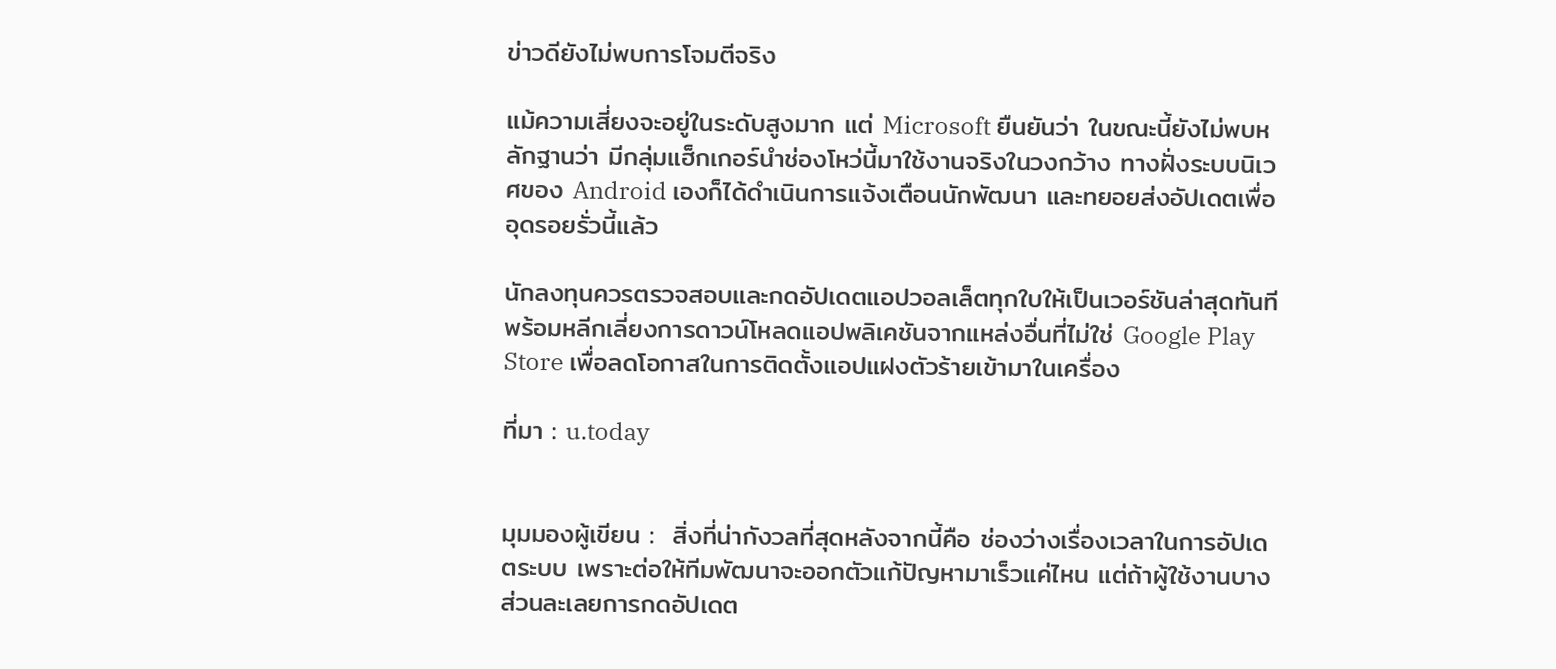ข่าวดียังไม่พบการโจมตีจริง

แม้ความเสี่ยงจะอยู่ในระดับสูงมาก แต่ Microsoft ยืนยันว่า ในขณะนี้ยังไม่พบหลักฐานว่า มีกลุ่มแฮ็กเกอร์นำช่องโหว่นี้มาใช้งานจริงในวงกว้าง ทางฝั่งระบบนิเวศของ Android เองก็ได้ดำเนินการแจ้งเตือนนักพัฒนา และทยอยส่งอัปเดตเพื่ออุดรอยรั่วนี้แล้ว

นักลงทุนควรตรวจสอบและกดอัปเดตแอปวอลเล็ตทุกใบให้เป็นเวอร์ชันล่าสุดทันที พร้อมหลีกเลี่ยงการดาวน์โหลดแอปพลิเคชันจากแหล่งอื่นที่ไม่ใช่ Google Play Store เพื่อลดโอกาสในการติดตั้งแอปแฝงตัวร้ายเข้ามาในเครื่อง

ที่มา : u.today


มุมมองผู้เขียน :  สิ่งที่น่ากังวลที่สุดหลังจากนี้คือ ช่องว่างเรื่องเวลาในการอัปเดตระบบ เพราะต่อให้ทีมพัฒนาจะออกตัวแก้ปัญหามาเร็วแค่ไหน แต่ถ้าผู้ใช้งานบางส่วนละเลยการกดอัปเดต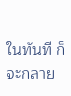ในทันที ก็จะกลาย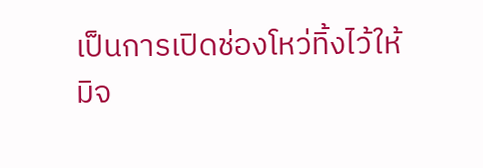เป็นการเปิดช่องโหว่ทิ้งไว้ให้มิจ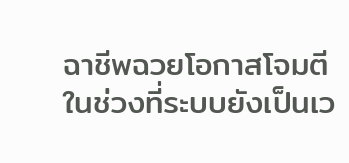ฉาชีพฉวยโอกาสโจมตีในช่วงที่ระบบยังเป็นเว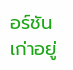อร์ชันเก่าอยู่